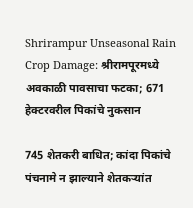Shrirampur Unseasonal Rain Crop Damage: श्रीरामपूरमध्ये अवकाळी पावसाचा फटका; 671 हेक्टरवरील पिकांचे नुकसान

745 शेतकरी बाधित; कांदा पिकांचे पंचनामे न झाल्याने शेतकऱ्यांत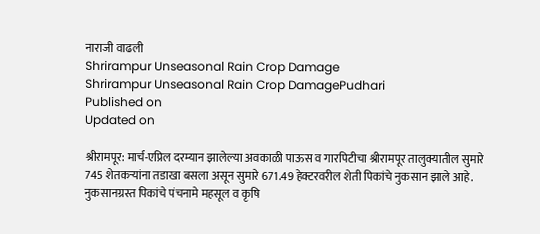नाराजी वाढली
Shrirampur Unseasonal Rain Crop Damage
Shrirampur Unseasonal Rain Crop DamagePudhari
Published on
Updated on

श्रीरामपूर: मार्च-एप्रिल दरम्यान झालेल्या अवकाळी पाऊस व गारपिटीचा श्रीरामपूर तालुक्यातील सुमारे 745 शेतकऱ्यांना तडाखा बसला असून सुमारे 671.49 हेक्टरवरील शेती पिकांचे नुकसान झाले आहे. नुकसानग्रस्त पिकांचे पंचनामे महसूल व कृषि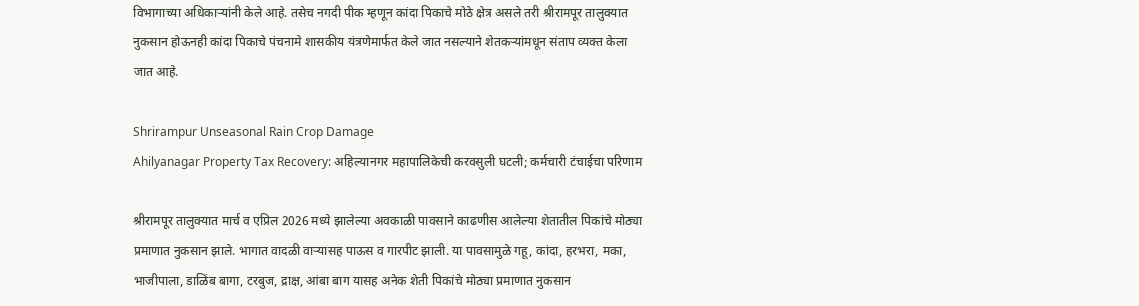विभागाच्या अधिकाऱ्यांनी केले आहे. तसेच नगदी पीक म्हणून कांदा पिकाचे मोठे क्षेत्र असले तरी श्रीरामपूर तालुक्यात नुकसान होऊनही कांदा पिकाचे पंचनामे शासकीय यंत्रणेमार्फत केले जात नसल्याने शेतकऱ्यांमधून संताप व्यक्त केला जात आहे.

Shrirampur Unseasonal Rain Crop Damage
Ahilyanagar Property Tax Recovery: अहिल्यानगर महापालिकेची करवसुली घटली; कर्मचारी टंचाईचा परिणाम

श्रीरामपूर तालुक्यात मार्च व एप्रिल 2026 मध्ये झालेल्या अवकाळी पावसाने काढणीस आलेल्या शेतातील पिकांचे मोठ्या प्रमाणात नुकसान झाले. भागात वादळी वाऱ्यासह पाऊस व गारपीट झाली. या पावसामुळे गहू, कांदा, हरभरा, मका, भाजीपाला, डाळिंब बागा, टरबुज, द्राक्ष, आंबा बाग यासह अनेक शेती पिकांचे मोठ्या प्रमाणात नुकसान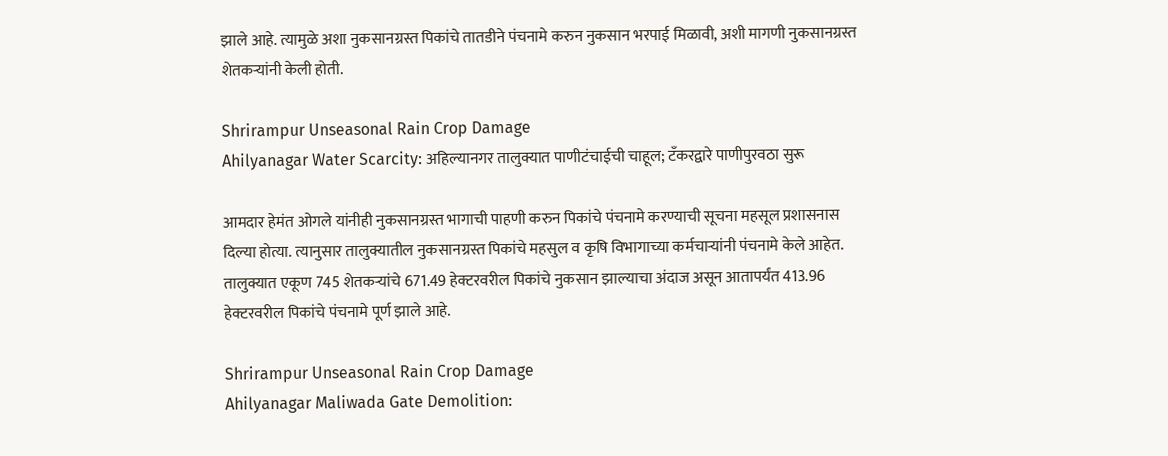झाले आहे. त्यामुळे अशा नुकसानग्रस्त पिकांचे तातडीने पंचनामे करुन नुकसान भरपाई मिळावी, अशी मागणी नुकसानग्रस्त शेतकऱ्यांनी केली होती.

Shrirampur Unseasonal Rain Crop Damage
Ahilyanagar Water Scarcity: अहिल्यानगर तालुक्यात पाणीटंचाईची चाहूल; टँकरद्वारे पाणीपुरवठा सुरू

आमदार हेमंत ओगले यांनीही नुकसानग्रस्त भागाची पाहणी करुन पिकांचे पंचनामे करण्याची सूचना महसूल प्रशासनास दिल्या होत्या. त्यानुसार तालुक्यातील नुकसानग्रस्त पिकांचे महसुल व कृषि विभागाच्या कर्मचाऱ्यांनी पंचनामे केले आहेत. तालुक्यात एकूण 745 शेतकऱ्यांचे 671.49 हेक्टरवरील पिकांचे नुकसान झाल्याचा अंदाज असून आतापर्यंत 413.96 हेक्टरवरील पिकांचे पंचनामे पूर्ण झाले आहे.

Shrirampur Unseasonal Rain Crop Damage
Ahilyanagar Maliwada Gate Demolition: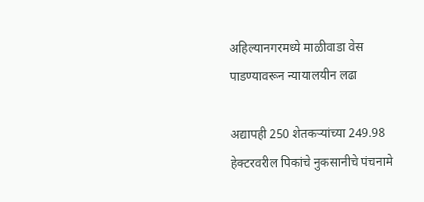अहिल्यानगरमध्ये माळीवाडा वेस पाडण्यावरून न्यायालयीन लढा

अद्यापही 250 शेतकऱ्यांच्या 249.98 हेक्टरवरील पिकांचे नुकसानीचे पंचनामे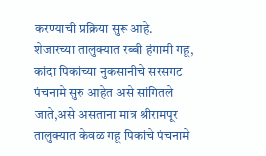करण्याची प्रक्रिया सुरू आहे. शेजारच्या तालुक्यात रब्बी हंगामी गहू, कांदा पिकांच्या नुकसानीचे सरसगट पंचनामे सुरु आहेत असे सांगितले जाते,असे असताना मात्र श्रीरामपूर तालुक्यात केवळ गहू पिकांचे पंचनामे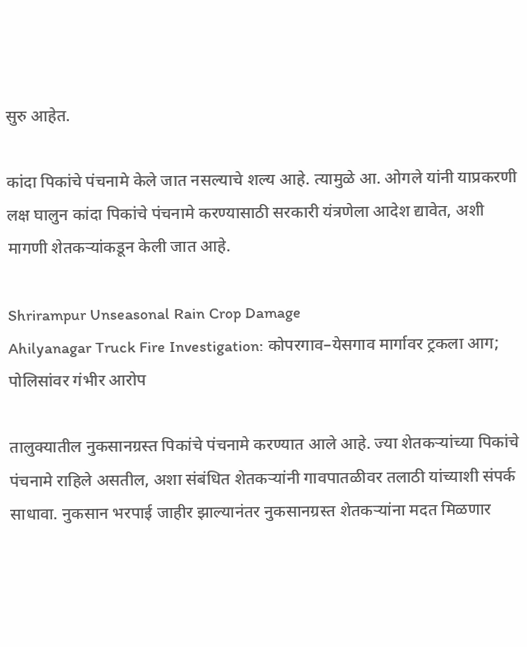सुरु आहेत.

कांदा पिकांचे पंचनामे केले जात नसल्याचे शल्य आहे. त्यामुळे आ. ओगले यांनी याप्रकरणी लक्ष घालुन कांदा पिकांचे पंचनामे करण्यासाठी सरकारी यंत्रणेला आदेश द्यावेत, अशी मागणी शेतकऱ्यांकडून केली जात आहे.

Shrirampur Unseasonal Rain Crop Damage
Ahilyanagar Truck Fire Investigation: कोपरगाव–येसगाव मार्गावर ट्रकला आग; पोलिसांवर गंभीर आरोप

तालुक्यातील नुकसानग्रस्त पिकांचे पंचनामे करण्यात आले आहे. ज्या शेतकऱ्यांच्या पिकांचे पंचनामे राहिले असतील, अशा संबंधित शेतकऱ्यांनी गावपातळीवर तलाठी यांच्याशी संपर्क साधावा. नुकसान भरपाई जाहीर झाल्यानंतर नुकसानग्रस्त शेतकऱ्यांना मदत मिळणार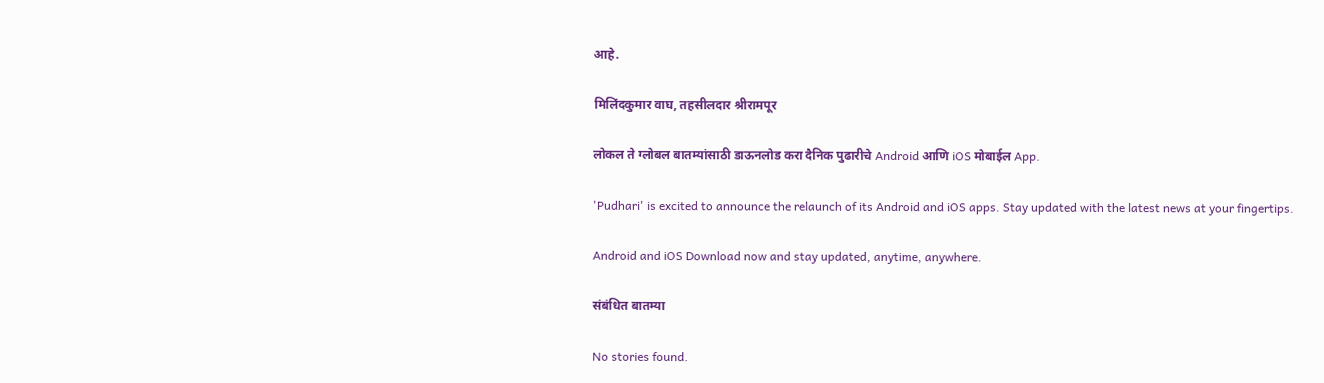आहे.

मिलिंदकुमार वाघ, तहसीलदार श्रीरामपूर

लोकल ते ग्लोबल बातम्यांसाठी डाऊनलोड करा दैनिक पुढारीचे Android आणि iOS मोबाईल App.

'Pudhari' is excited to announce the relaunch of its Android and iOS apps. Stay updated with the latest news at your fingertips.

Android and iOS Download now and stay updated, anytime, anywhere.

संबंधित बातम्या

No stories found.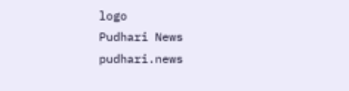logo
Pudhari News
pudhari.news